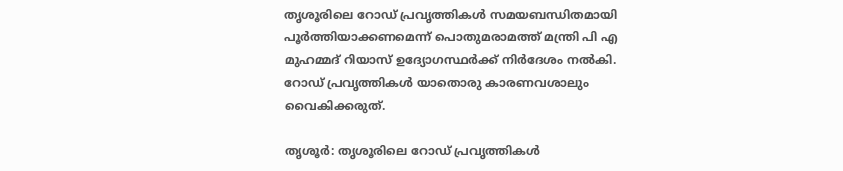തൃശൂരിലെ റോഡ് പ്രവൃത്തികൾ സമയബന്ധിതമായി പൂർത്തിയാക്കണമെന്ന് പൊതുമരാമത്ത് മന്ത്രി പി എ മുഹമ്മദ് റിയാസ് ഉദ്യോഗസ്ഥർക്ക് നിർദേശം നൽകി. റോഡ് പ്രവൃത്തികൾ യാതൊരു കാരണവശാലും വൈകിക്കരുത്.

തൃശൂർ: തൃശൂരിലെ റോഡ് പ്രവൃത്തികൾ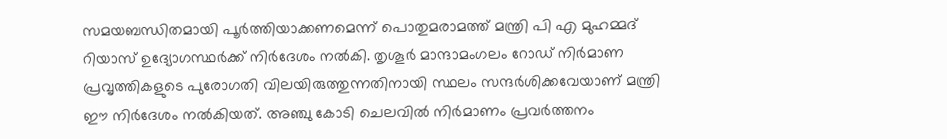സമയബന്ധിതമായി പൂർത്തിയാക്കണമെന്ന് പൊതുമരാമത്ത് മന്ത്രി പി എ മുഹമ്മദ് റിയാസ് ഉദ്യോഗസ്ഥർക്ക് നിർദേശം നൽകി. തൃശൂർ മാന്ദാമംഗലം റോഡ് നിർമാണ പ്രവൃത്തികളുടെ പുരോഗതി വിലയിരുത്തുന്നതിനായി സ്ഥലം സന്ദർശിക്കവേയാണ് മന്ത്രി ഈ നിർദേശം നൽകിയത്. അഞ്ചു കോടി ചെലവിൽ നിർമാണം പ്രവർത്തനം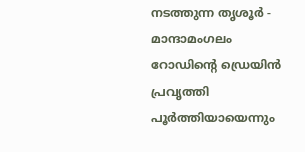നടത്തുന്ന തൃശൂർ - മാന്ദാമംഗലം റോഡിൻ്റെ ഡ്രെയിൻ പ്രവൃത്തി പൂർത്തിയായെന്നും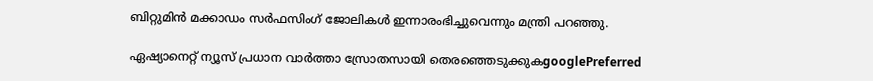ബിറ്റുമിൻ മക്കാഡം സർഫസിംഗ് ജോലികൾ ഇന്നാരംഭിച്ചുവെന്നും മന്ത്രി പറഞ്ഞു.

ഏഷ്യാനെറ്റ് ന്യൂസ് പ്രധാന വാർത്താ സ്രോതസായി തെരഞ്ഞെടുക്കുകgooglePreferred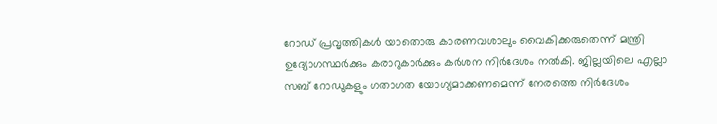റോഡ് പ്രവൃത്തികൾ യാതൊരു കാരണവശാലും വൈകിക്കരുതെന്ന് മന്ത്രി ഉദ്യോഗസ്ഥർക്കും കരാറുകാർക്കും കർശന നിർദേശം നൽകി. ജില്ലയിലെ എല്ലാ സബ് റോഡുകളും ഗതാഗത യോഗ്യമാക്കണമെന്ന് നേരത്തെ നിർദേശം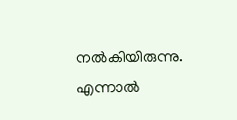നൽകിയിരുന്നു. എന്നാൽ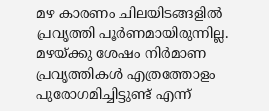മഴ കാരണം ചിലയിടങ്ങളിൽ പ്രവൃത്തി പൂർണമായിരുന്നില്ല. മഴയ്ക്കു ശേഷം നിർമാണ പ്രവൃത്തികൾ എത്രത്തോളം പുരോഗമിച്ചിട്ടുണ്ട് എന്ന്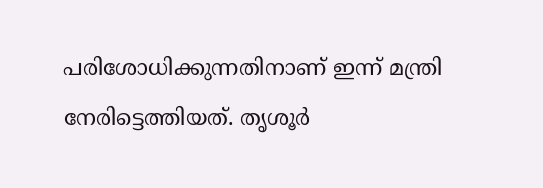പരിശോധിക്കുന്നതിനാണ് ഇന്ന് മന്ത്രി നേരിട്ടെത്തിയത്. തൃശൂർ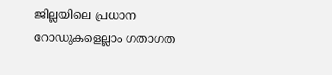ജില്ലയിലെ പ്രധാന റോഡുകളെല്ലാം ഗതാഗത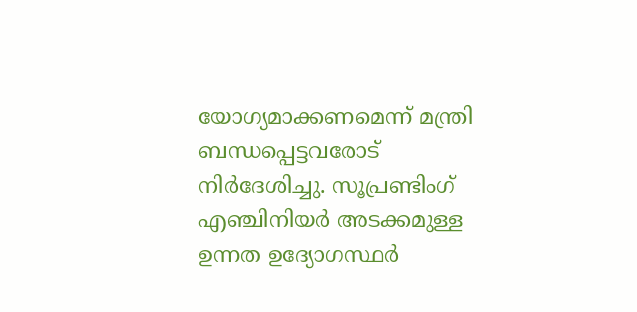യോഗ്യമാക്കണമെന്ന് മന്ത്രി ബന്ധപ്പെട്ടവരോട് നിർദേശിച്ചു. സൂപ്രണ്ടിംഗ് എഞ്ചിനിയർ അടക്കമുള്ള ഉന്നത ഉദ്യോഗസ്ഥർ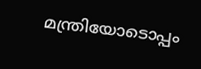മന്ത്രിയോടൊപ്പം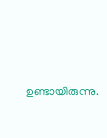ഉണ്ടായിരുന്നു.